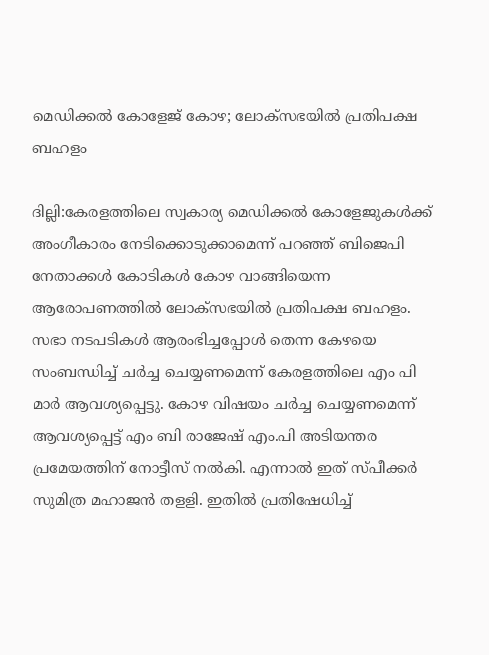മെഡിക്കല്‍ കോളേജ് കോഴ; ലോക്‌സഭയില്‍ പ്രതിപക്ഷ ബഹളം

ദില്ലി:കേരളത്തിലെ സ്വകാര്യ മെഡിക്കല്‍ കോളേജുകള്‍ക്ക് അംഗീകാരം നേടിക്കൊടുക്കാമെന്ന് പറഞ്ഞ് ബിജെപി നേതാക്കള്‍ കോടികള്‍ കോഴ വാങ്ങിയെന്ന ആരോപണത്തില്‍ ലോക്‌സഭയില്‍ പ്രതിപക്ഷ ബഹളം. സഭാ നടപടികള്‍ ആരംഭിച്ചപ്പോള്‍ തെന്ന കേഴയെ സംബന്ധിച്ച് ചര്‍ച്ച ചെയ്യണമെന്ന് കേരളത്തിലെ എം പി മാര്‍ ആവശ്യപ്പെട്ടു. കോഴ വിഷയം ചര്‍ച്ച ചെയ്യണമെന്ന് ആവശ്യപ്പെട്ട് എം ബി രാജേഷ് എം.പി അടിയന്തര പ്രമേയത്തിന് നോട്ടീസ് നല്‍കി. എന്നാല്‍ ഇത് സ്പീക്കര്‍ സുമിത്ര മഹാജന്‍ തളളി. ഇതില്‍ പ്രതിഷേധിച്ച്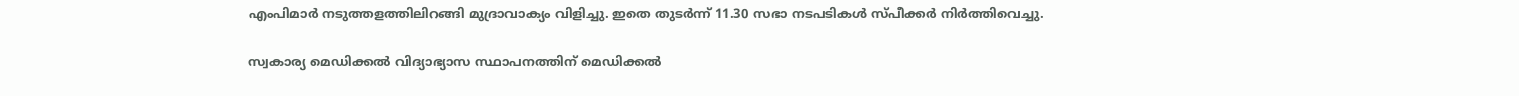എംപിമാര്‍ നടുത്തളത്തിലിറങ്ങി മുദ്രാവാക്യം വിളിച്ചു. ഇതെ തുടര്‍ന്ന് 11.30 സഭാ നടപടികള്‍ സ്പീക്കര്‍ നിര്‍ത്തിവെച്ചു.

സ്വകാര്യ മെഡിക്കൽ വിദ്യാഭ്യാസ സ്ഥാപനത്തിന് മെഡിക്കൽ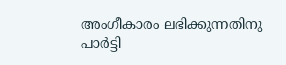അംഗീകാരം ലഭിക്കുന്നതിനു പാർട്ടി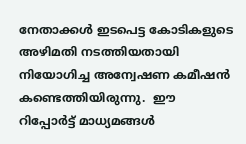നേതാക്കൾ ഇടപെട്ട കോടികളുടെ അഴിമതി നടത്തിയതായി നിയോഗിച്ച അന്വേഷണ കമീഷൻ കണ്ടെത്തിയിരുന്നു.  ഈ റിപ്പോര്‍ട്ട് മാധ്യമങ്ങള്‍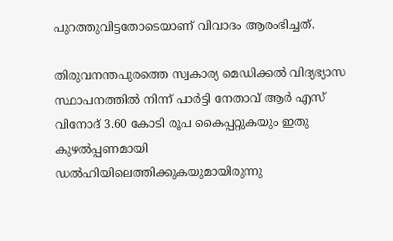പുറത്തുവിട്ടതോടെയാണ് വിവാദം ആരംഭിച്ചത്‌.

തിരുവനന്തപുരത്തെ സ്വകാര്യ മെഡിക്കല്‍ വിദ്യഭ്യാസ സ്ഥാപനത്തില്‍ നിന്ന് പാര്‍ട്ടി നേതാവ് ആര്‍ എസ് വിനോദ് 3.60 കോടി രൂപ കൈപ്പറ്റുകയും ഇതു കുഴല്‍പ്പണമായി ഡല്‍ഹിയിലെത്തിക്കുകയുമായിരുന്നു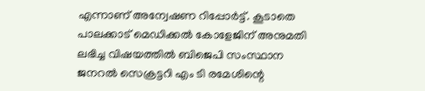എന്നാണ് അന്വേഷണ റിപ്പോര്‍ട്ട്. കൂടാതെ പാലക്കാട് മെഡിക്കല്‍ കോളേജിന് അനുമതി ലഭിച്ച വിഷയത്തില്‍ ബിജെപി സംസ്ഥാന ജനറല്‍ സെക്രട്ടറി എം ടി രമേശിന്റെ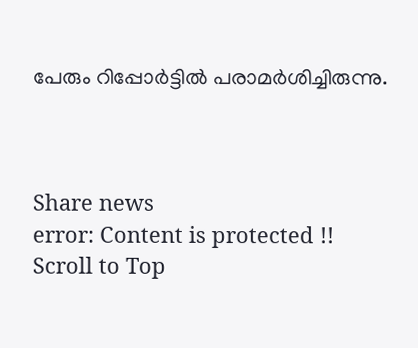പേരും റിപ്പോര്‍ട്ടില്‍ പരാമര്‍ശിച്ചിരുന്നു.



Share news
error: Content is protected !!
Scroll to Top